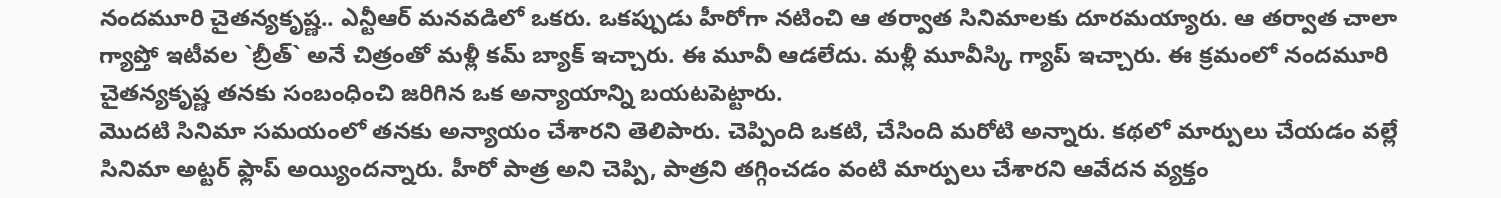నందమూరి చైతన్యకృష్ణ.. ఎన్టీఆర్ మనవడిలో ఒకరు. ఒకప్పుడు హీరోగా నటించి ఆ తర్వాత సినిమాలకు దూరమయ్యారు. ఆ తర్వాత చాలా గ్యాప్తో ఇటీవల `బ్రీత్` అనే చిత్రంతో మళ్లీ కమ్ బ్యాక్ ఇచ్చారు. ఈ మూవీ ఆడలేదు. మళ్లీ మూవీస్కి గ్యాప్ ఇచ్చారు. ఈ క్రమంలో నందమూరి చైతన్యకృష్ణ తనకు సంబంధించి జరిగిన ఒక అన్యాయాన్ని బయటపెట్టారు.
మొదటి సినిమా సమయంలో తనకు అన్యాయం చేశారని తెలిపారు. చెప్పింది ఒకటి, చేసింది మరోటి అన్నారు. కథలో మార్పులు చేయడం వల్లే సినిమా అట్టర్ ఫ్లాప్ అయ్యిందన్నారు. హీరో పాత్ర అని చెప్పి, పాత్రని తగ్గించడం వంటి మార్పులు చేశారని ఆవేదన వ్యక్తం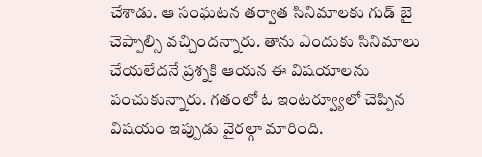చేశాడు. ఆ సంఘటన తర్వాత సినిమాలకు గుడ్ బై చెప్పాల్సి వచ్చిందన్నారు. తాను ఎందుకు సినిమాలు చేయలేదనే ప్రశ్నకి ఆయన ఈ విషయాలను పంచుకున్నారు. గతంలో ఓ ఇంటర్వ్యూలో చెప్పిన విషయం ఇప్పుడు వైరల్గా మారింది.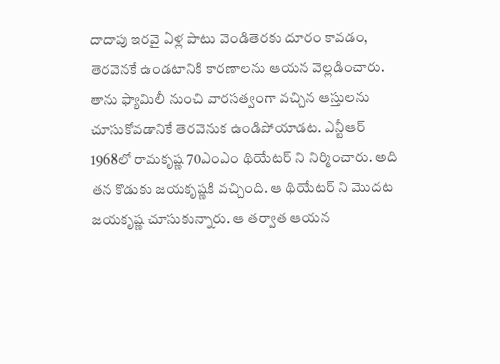దాదాపు ఇరవై ఏళ్ల పాటు వెండితెరకు దూరం కావడం, తెరవెనకే ఉండటానికి కారణాలను ఆయన వెల్లడించారు. తాను ఫ్యామిలీ నుంచి వారసత్వంగా వచ్చిన ఆస్తులను చూసుకోవడానికే తెరవెనుక ఉండిపోయాడట. ఎన్టీఆర్ 1968లో రామకృష్ణ 70ఎంఎం థియేటర్ ని నిర్మించారు. అది తన కొడుకు జయకృష్ణకి వచ్చింది. ఆ థియేటర్ ని మొదట జయకృష్ణ చూసుకున్నారు. ఆ తర్వాత ఆయన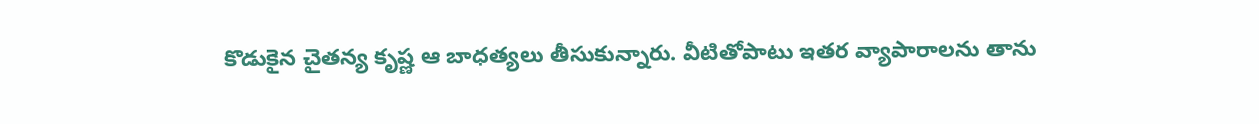కొడుకైన చైతన్య కృష్ణ ఆ బాధత్యలు తీసుకున్నారు. వీటితోపాటు ఇతర వ్యాపారాలను తాను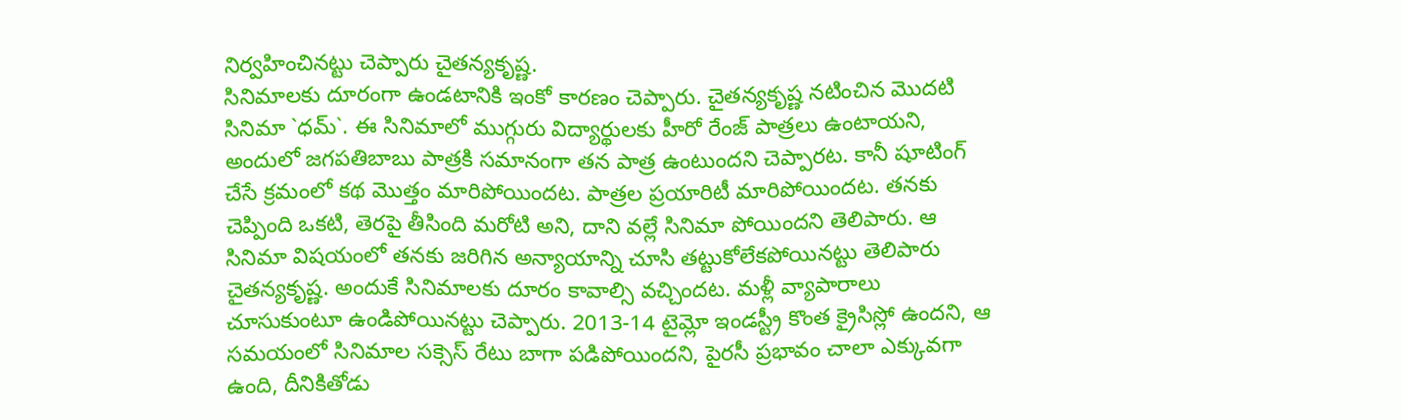నిర్వహించినట్టు చెప్పారు చైతన్యకృష్ణ.
సినిమాలకు దూరంగా ఉండటానికి ఇంకో కారణం చెప్పారు. చైతన్యకృష్ణ నటించిన మొదటి సినిమా `ధమ్`. ఈ సినిమాలో ముగ్గురు విద్యార్థులకు హీరో రేంజ్ పాత్రలు ఉంటాయని, అందులో జగపతిబాబు పాత్రకి సమానంగా తన పాత్ర ఉంటుందని చెప్పారట. కానీ షూటింగ్ చేసే క్రమంలో కథ మొత్తం మారిపోయిందట. పాత్రల ప్రయారిటీ మారిపోయిందట. తనకు చెప్పింది ఒకటి, తెరపై తీసింది మరోటి అని, దాని వల్లే సినిమా పోయిందని తెలిపారు. ఆ సినిమా విషయంలో తనకు జరిగిన అన్యాయాన్ని చూసి తట్టుకోలేకపోయినట్టు తెలిపారు చైతన్యకృష్ణ. అందుకే సినిమాలకు దూరం కావాల్సి వచ్చిందట. మళ్లీ వ్యాపారాలు చూసుకుంటూ ఉండిపోయినట్టు చెప్పారు. 2013-14 టైమ్లో ఇండస్ట్రీ కొంత క్రైసిస్లో ఉందని, ఆ సమయంలో సినిమాల సక్సెస్ రేటు బాగా పడిపోయిందని, పైరసీ ప్రభావం చాలా ఎక్కువగా ఉంది, దీనికితోడు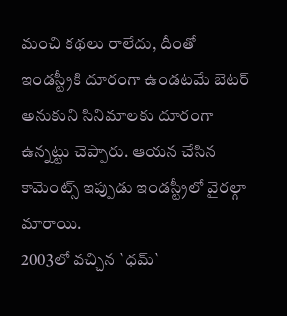మంచి కథలు రాలేదు, దీంతో ఇండస్ట్రీకి దూరంగా ఉండటమే బెటర్ అనుకుని సినిమాలకు దూరంగా ఉన్నట్టు చెప్పారు. ఆయన చేసిన కామెంట్స్ ఇప్పుడు ఇండస్ట్రీలో వైరల్గా మారాయి.
2003లో వచ్చిన `ధమ్`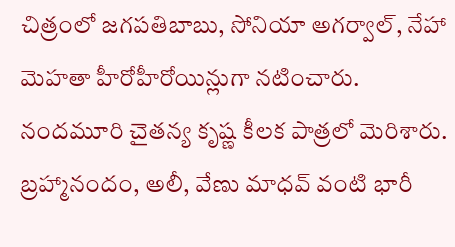చిత్రంలో జగపతిబాబు, సోనియా అగర్వాల్, నేహా మెహతా హీరోహీరోయిన్లుగా నటించారు. నందమూరి చైతన్య కృష్ణ కీలక పాత్రలో మెరిశారు. బ్రహ్మానందం, అలీ, వేణు మాధవ్ వంటి భారీ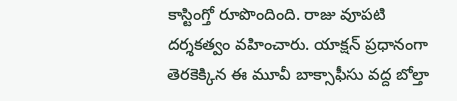కాస్టింగ్తో రూపొందింది. రాజు వూపటి దర్శకత్వం వహించారు. యాక్షన్ ప్రధానంగా తెరకెక్కిన ఈ మూవీ బాక్సాఫీసు వద్ద బోల్తా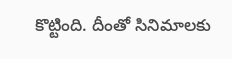కొట్టింది. దీంతో సినిమాలకు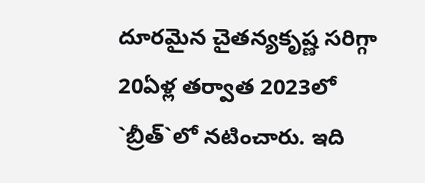దూరమైన చైతన్యకృష్ణ సరిగ్గా 20ఏళ్ల తర్వాత 2023లో `బ్రీత్`లో నటించారు. ఇది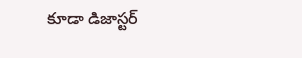కూడా డిజాస్టర్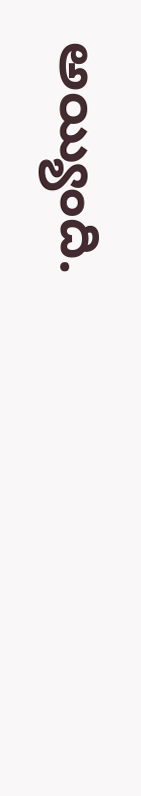అయ్యింది.